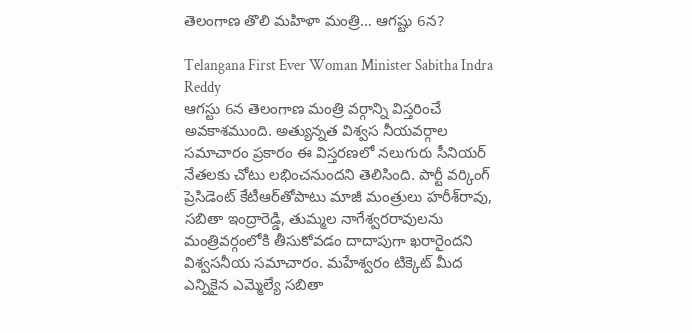తెలంగాణ తొలి మహిళా మంత్రి… ఆగష్టు 6న?

Telangana First Ever Woman Minister Sabitha Indra Reddy
ఆగస్టు 6న తెలంగాణ మంత్రి వర్గాన్ని విస్తరించే అవకాశముంది. అత్యున్నత విశ్వస నీయవర్గాల సమాచారం ప్రకారం ఈ విస్తరణలో నలుగురు సీనియర్‌ నేతలకు చోటు లభించనుందని తెలిసింది. పార్టీ వర్కింగ్ ప్రెసిడెంట్ కేటీఆర్‌తోపాటు మాజీ మంత్రులు హరీశ్‌రావు, సబితా ఇంద్రారెడ్డి, తుమ్మల నాగేశ్వరరావులను మంత్రివర్గంలోకి తీసుకోవడం దాదాపుగా ఖరారైందని విశ్వసనీయ సమాచారం. మహేశ్వరం టిక్కెట్ మీద ఎన్నికైన ఎమ్మెల్యే సబితా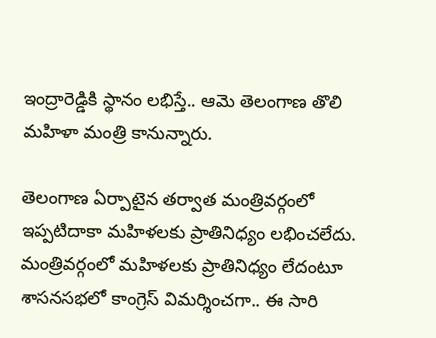ఇంద్రారెడ్డికి స్థానం లభిస్తే.. ఆమె తెలంగాణ తొలి మహిళా మంత్రి కానున్నారు.

తెలంగాణ ఏర్పాటైన తర్వాత మంత్రివర్గంలో ఇప్పటిదాకా మహిళలకు ప్రాతినిధ్యం లభించలేదు. మంత్రివర్గంలో మహిళలకు ప్రాతినిధ్యం లేదంటూ శాసనసభలో కాంగ్రెస్‌ విమర్శించగా.. ఈ సారి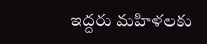ఇద్దరు మహిళలకు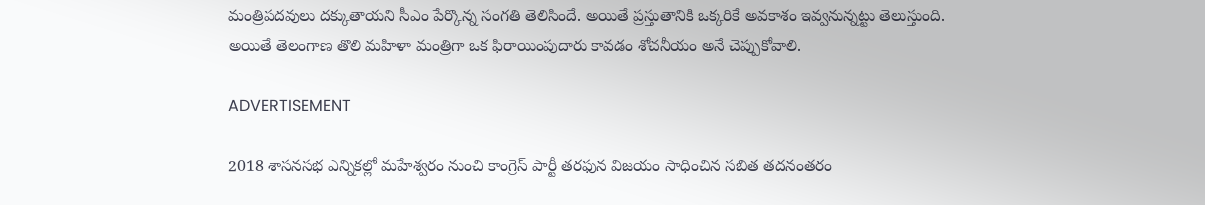మంత్రిపదవులు దక్కుతాయని సీఎం పేర్కొన్న సంగతి తెలిసిందే. అయితే ప్రస్తుతానికి ఒక్కరికే అవకాశం ఇవ్వనున్నట్టు తెలుస్తుంది. అయితే తెలంగాణ తొలి మహిళా మంత్రిగా ఒక ఫిరాయింపుదారు కావడం శోచనీయం అనే చెప్పుకోవాలి.

ADVERTISEMENT

2018 శాసనసభ ఎన్నికల్లో మహేశ్వరం నుంచి కాంగ్రెస్‌ పార్టీ తరఫున విజయం సాధించిన సబిత తదనంతరం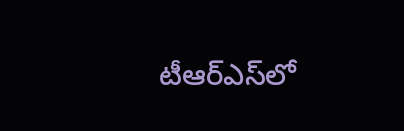టీఆర్‌ఎస్‌లో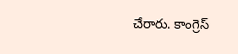చేరారు. కాంగ్రెస్‌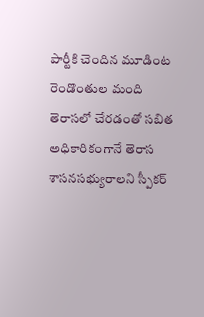పార్టీకి చెందిన మూడింట రెండొంతుల మంది తెరాసలో చేరడంతో సబిత అధికారికంగానే తెరాస శాసనసభ్యురాలని స్పీకర్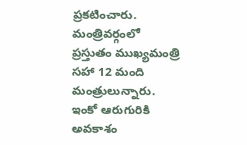ప్రకటించారు. మంత్రివర్గంలో ప్రస్తుతం ముఖ్యమంత్రి సహా 12 మంది మంత్రులున్నారు. ఇంకో ఆరుగురికి అవకాశం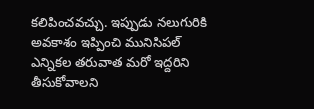కలిపించవచ్చు. ఇప్పుడు నలుగురికి అవకాశం ఇప్పించి మునిసిపల్ ఎన్నికల తరువాత మరో ఇద్దరిని తీసుకోవాలని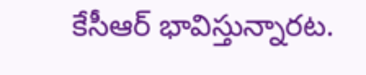కేసీఆర్ భావిస్తున్నారట.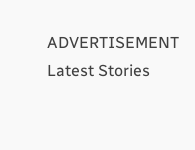ADVERTISEMENT
Latest Stories